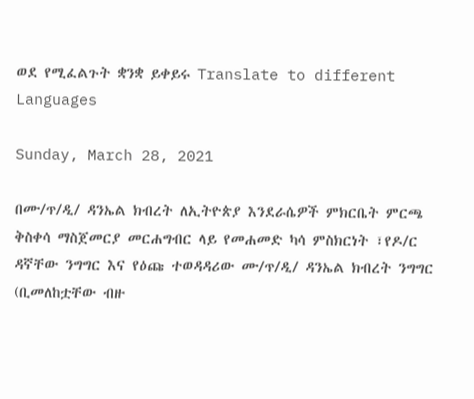ወደ የሚፈልጉት ቋንቋ ይቀይሩ Translate to different Languages

Sunday, March 28, 2021

በሙ/ጥ/ዲ/ ዳንኤል ክብረት ለኢትዮጵያ እንደራሴዎች ምክርቤት ምርጫ ቅስቀሳ ማስጀመርያ መርሐግብር ላይ የመሐመድ ካሳ ምስክርነት ፣የዶ/ር ዳኛቸው ንግግር እና የዕጩ ተወዳዳሪው ሙ/ጥ/ዲ/ ዳንኤል ክብረት ንግግር (ቢመለከቷቸው ብዙ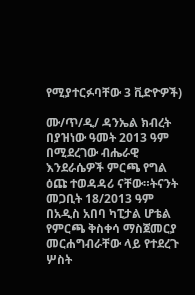የሚያተርፉባቸው 3 ቪድዮዎች)

ሙ/ጥ/ዲ/ ዳንኤል ክብረት በያዝነው ዓመት 2013 ዓም በሚደረገው ብሔራዊ እንደራሴዎች ምርጫ የግል ዕጩ ተወዳዳሪ ናቸው።ትናንት መጋቢት 18/2013 ዓም በአዲስ አበባ ካፒታል ሆቴል የምርጫ ቅስቀሳ ማስጀመርያ መርሐግብራቸው ላይ የተደረጉ ሦስት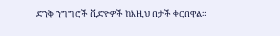ድንቅ ንግግሮች ቪድዮዎች ከእዚህ በታች ቀርበዋል።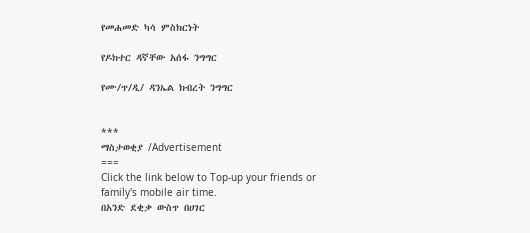የመሐመድ ካሳ ምስክርነት

የዶክተር ዳኛቸው አሰፋ ንግግር

የሙ/ጥ/ዲ/ ዳንኤል ክብረት ንግግር


***
ማስታወቂያ /Advertisement
===
Click the link below to Top-up your friends or family's mobile air time.
በአንድ ደቂቃ ውስጥ በሀገር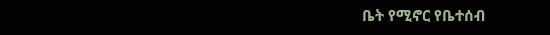ቤት የሚኖር የቤተሰብ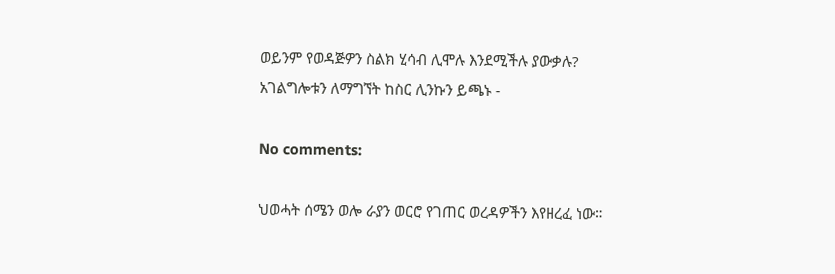ወይንም የወዳጅዎን ስልክ ሂሳብ ሊሞሉ እንደሚችሉ ያውቃሉ?
አገልግሎቱን ለማግኘት ከስር ሊንኩን ይጫኑ -

No comments:

ህወሓት ሰሜን ወሎ ራያን ወርሮ የገጠር ወረዳዎችን እየዘረፈ ነው።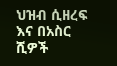ህዝብ ሲዘረፍ እና በአስር ሺዎች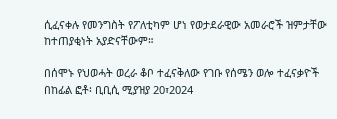ሲፈናቀሉ የመንግስት የፖለቲካም ሆነ የወታደራዊው አመራሮች ዝምታቸው ከተጠያቂነት አያድናቸውም።

በሰሞኑ የህወሓት ወረራ ቆቦ ተፈናቅለው የገቡ የሰሜን ወሎ ተፈናቃዮች  በከፊል ፎቶ፡ ቢቢሲ ሚያዝያ 20፣2024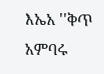እኤአ ''ቅጥ አምባሩ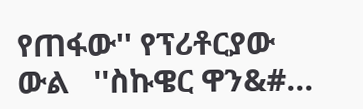የጠፋው'' የፕሪቶርያው ውል   ''ስኩዌር ዋን&#...